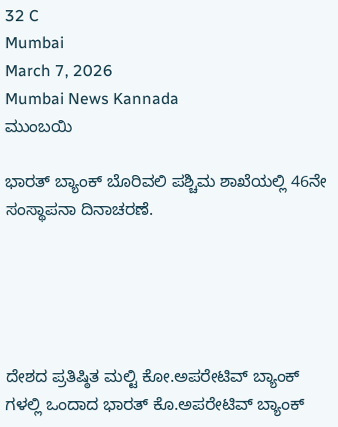32 C
Mumbai
March 7, 2026
Mumbai News Kannada
ಮುಂಬಯಿ

ಭಾರತ್ ಬ್ಯಾಂಕ್ ಬೊರಿವಲಿ ಪಶ್ಚಿಮ ಶಾಖೆಯಲ್ಲಿ 46ನೇ ಸಂಸ್ಥಾಪನಾ ದಿನಾಚರಣೆ.





ದೇಶದ ಪ್ರತಿಷ್ಠಿತ ಮಲ್ಟಿ ಕೋ.ಅಪರೇಟಿವ್ ಬ್ಯಾಂಕ್ ಗಳಲ್ಲಿ ಒಂದಾದ ಭಾರತ್ ಕೊ.ಅಪರೇಟಿವ್ ಬ್ಯಾಂಕ್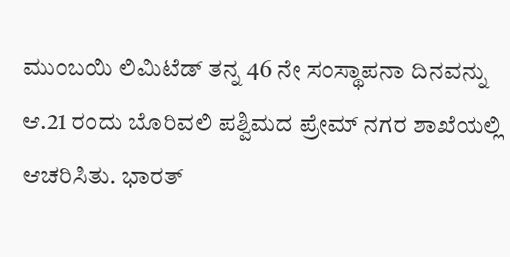ಮುಂಬಯಿ ಲಿಮಿಟೆಡ್ ತನ್ನ 46 ನೇ ಸಂಸ್ಥಾಪನಾ ದಿನವನ್ನು ಆ.21 ರಂದು ಬೊರಿವಲಿ ಪಶ್ವಿಮದ ಪ್ರೇಮ್ ನಗರ ಶಾಖೆಯಲ್ಲಿ ಆಚರಿಸಿತು. ಭಾರತ್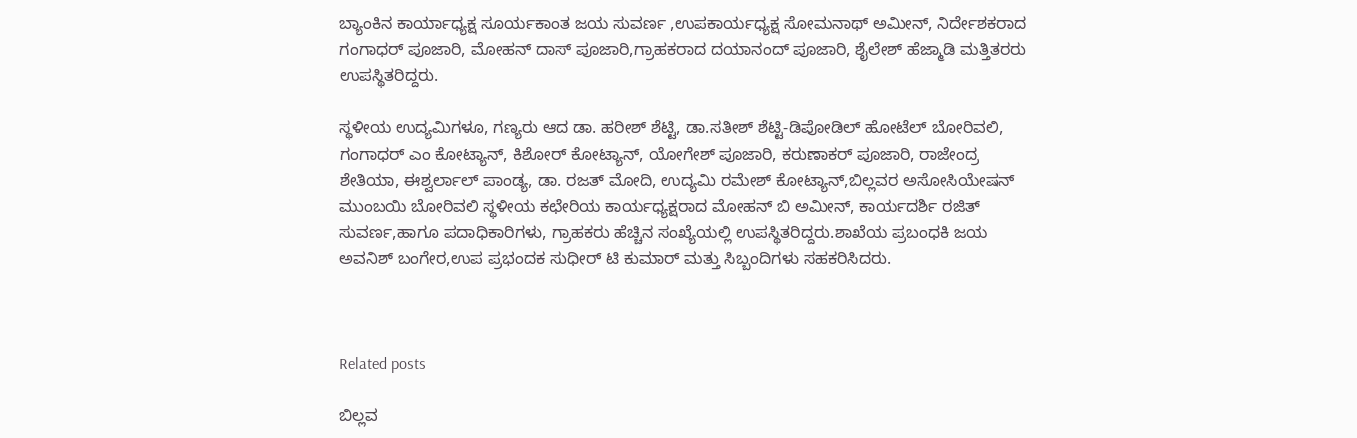ಬ್ಯಾಂಕಿನ ಕಾರ್ಯಾಧ್ಯಕ್ಷ ಸೂರ್ಯಕಾಂತ ಜಯ ಸುವರ್ಣ ,ಉಪಕಾರ್ಯಧ್ಯಕ್ಷ ಸೋಮನಾಥ್ ಅಮೀನ್, ನಿರ್ದೇಶಕರಾದ ಗಂಗಾಧರ್ ಪೂಜಾರಿ, ಮೋಹನ್ ದಾಸ್ ಪೂಜಾರಿ,ಗ್ರಾಹಕರಾದ ದಯಾನಂದ್ ಪೂಜಾರಿ, ಶೈಲೇಶ್ ಹೆಜ್ಮಾಡಿ ಮತ್ತಿತರರು ಉಪಸ್ಥಿತರಿದ್ದರು.

ಸ್ಥಳೀಯ ಉದ್ಯಮಿಗಳೂ, ಗಣ್ಯರು ಆದ ಡಾ. ಹರೀಶ್ ಶೆಟ್ಟಿ, ಡಾ.ಸತೀಶ್ ಶೆಟ್ಟಿ-ಡಿಪೋಡಿಲ್ ಹೋಟೆಲ್ ಬೋರಿವಲಿ, ಗಂಗಾಧರ್ ಎಂ ಕೋಟ್ಯಾನ್, ಕಿಶೋರ್ ಕೋಟ್ಯಾನ್, ಯೋಗೇಶ್ ಪೂಜಾರಿ, ಕರುಣಾಕರ್ ಪೂಜಾರಿ, ರಾಜೇಂದ್ರ ಶೇತಿಯಾ, ಈಶ್ವರ್ಲಾಲ್ ಪಾಂಡ್ಯ, ಡಾ. ರಜತ್ ಮೋದಿ, ಉದ್ಯಮಿ ರಮೇಶ್ ಕೋಟ್ಯಾನ್,ಬಿಲ್ಲವರ ಅಸೋಸಿಯೇಷನ್ ಮುಂಬಯಿ ಬೋರಿವಲಿ ಸ್ಥಳೀಯ ಕಛೇರಿಯ ಕಾರ್ಯಧ್ಯಕ್ಷರಾದ ಮೋಹನ್ ಬಿ ಅಮೀನ್, ಕಾರ್ಯದರ್ಶಿ ರಜಿತ್ ಸುವರ್ಣ,ಹಾಗೂ ಪದಾಧಿಕಾರಿಗಳು, ಗ್ರಾಹಕರು ಹೆಚ್ಚಿನ ಸಂಖ್ಯೆಯಲ್ಲಿ ಉಪಸ್ಥಿತರಿದ್ದರು.ಶಾಖೆಯ ಪ್ರಬಂಧಕಿ ಜಯ ಅವನಿಶ್ ಬಂಗೇರ,ಉಪ ಪ್ರಭಂದಕ ಸುಧೀರ್ ಟಿ ಕುಮಾರ್ ಮತ್ತು ಸಿಬ್ಬಂದಿಗಳು ಸಹಕರಿಸಿದರು.



Related posts

ಬಿಲ್ಲವ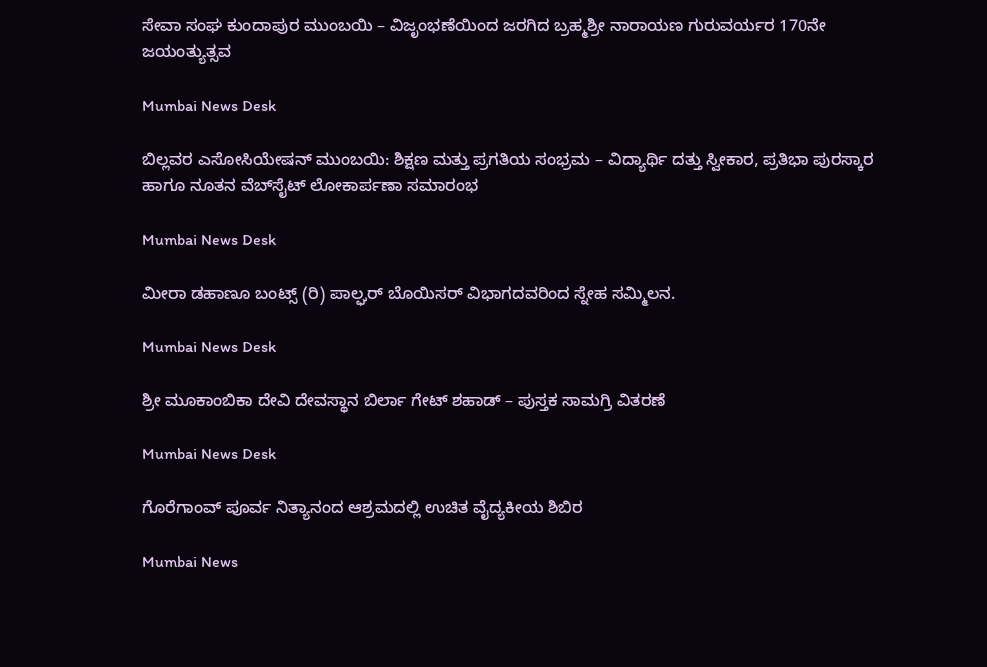ಸೇವಾ ಸಂಘ ಕುಂದಾಪುರ ಮುಂಬಯಿ – ವಿಜೃಂಭಣೆಯಿಂದ ಜರಗಿದ ಬ್ರಹ್ಮಶ್ರೀ ನಾರಾಯಣ ಗುರುವರ್ಯರ 170ನೇ ಜಯಂತ್ಯುತ್ಸವ

Mumbai News Desk

ಬಿಲ್ಲವರ ಎಸೋಸಿಯೇಷನ್ ಮುಂಬಯಿ: ಶಿಕ್ಷಣ ಮತ್ತು ಪ್ರಗತಿಯ ಸಂಭ್ರಮ – ವಿದ್ಯಾರ್ಥಿ ದತ್ತು ಸ್ವೀಕಾರ, ಪ್ರತಿಭಾ ಪುರಸ್ಕಾರ ಹಾಗೂ ನೂತನ ವೆಬ್‌ಸೈಟ್ ಲೋಕಾರ್ಪಣಾ ಸಮಾರಂಭ

Mumbai News Desk

ಮೀರಾ ಡಹಾಣೂ ಬಂಟ್ಸ್ (ರಿ) ಪಾಲ್ಘರ್ ಬೊಯಿಸರ್ ವಿಭಾಗದವರಿಂದ ಸ್ನೇಹ ಸಮ್ಮಿಲನ.

Mumbai News Desk

ಶ್ರೀ ಮೂಕಾಂಬಿಕಾ ದೇವಿ ದೇವಸ್ಥಾನ ಬಿರ್ಲಾ ಗೇಟ್ ಶಹಾಡ್ – ಪುಸ್ತಕ ಸಾಮಗ್ರಿ ವಿತರಣೆ

Mumbai News Desk

ಗೊರೆಗಾಂವ್ ಪೂರ್ವ ನಿತ್ಯಾನಂದ ಆಶ್ರಮದಲ್ಲಿ ಉಚಿತ ವೈದ್ಯಕೀಯ ಶಿಬಿರ

Mumbai News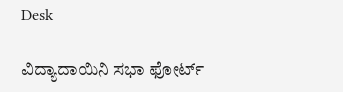Desk

ವಿದ್ಯಾದಾಯಿನಿ ಸಭಾ ಫೋರ್ಟ್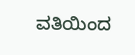ವತಿಯಿಂದ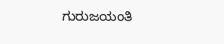ಗುರುಜಯಂತಿ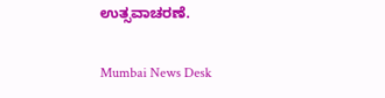ಉತ್ಸವಾಚರಣೆ.

Mumbai News Desk